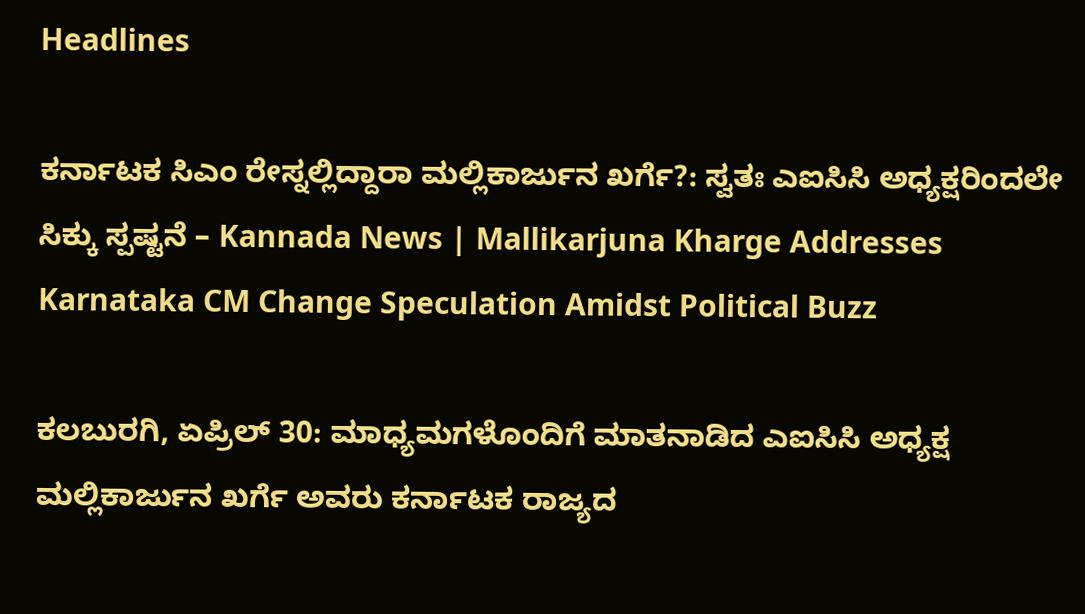Headlines

ಕರ್ನಾಟಕ ಸಿಎಂ ರೇಸ್ನಲ್ಲಿದ್ದಾರಾ ಮಲ್ಲಿಕಾರ್ಜುನ ಖರ್ಗೆ?: ಸ್ವತಃ ಎಐಸಿಸಿ ಅಧ್ಯಕ್ಷರಿಂದಲೇ ಸಿಕ್ಕು ಸ್ಪಷ್ಟನೆ – Kannada News | Mallikarjuna Kharge Addresses Karnataka CM Change Speculation Amidst Political Buzz

ಕಲಬುರಗಿ, ಏಪ್ರಿಲ್ 30: ಮಾಧ್ಯಮಗಳೊಂದಿಗೆ ಮಾತನಾಡಿದ ಎಐಸಿಸಿ ಅಧ್ಯಕ್ಷ ಮಲ್ಲಿಕಾರ್ಜುನ ಖರ್ಗೆ ಅವರು ಕರ್ನಾಟಕ ರಾಜ್ಯದ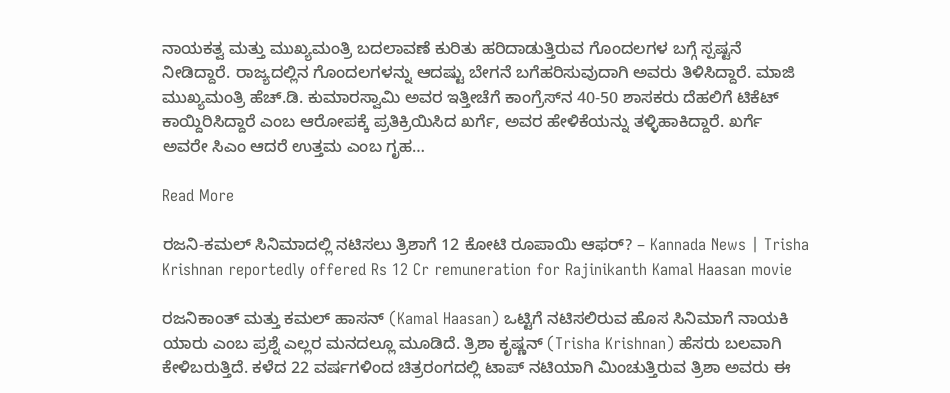ನಾಯಕತ್ವ ಮತ್ತು ಮುಖ್ಯಮಂತ್ರಿ ಬದಲಾವಣೆ ಕುರಿತು ಹರಿದಾಡುತ್ತಿರುವ ಗೊಂದಲಗಳ ಬಗ್ಗೆ ಸ್ಪಷ್ಟನೆ ನೀಡಿದ್ದಾರೆ. ರಾಜ್ಯದಲ್ಲಿನ ಗೊಂದಲಗಳನ್ನು ಆದಷ್ಟು ಬೇಗನೆ ಬಗೆಹರಿಸುವುದಾಗಿ ಅವರು ತಿಳಿಸಿದ್ದಾರೆ. ಮಾಜಿ ಮುಖ್ಯಮಂತ್ರಿ ಹೆಚ್.ಡಿ. ಕುಮಾರಸ್ವಾಮಿ ಅವರ ಇತ್ತೀಚೆಗೆ ಕಾಂಗ್ರೆಸ್‌ನ 40-50 ಶಾಸಕರು ದೆಹಲಿಗೆ ಟಿಕೆಟ್ ಕಾಯ್ದಿರಿಸಿದ್ದಾರೆ ಎಂಬ ಆರೋಪಕ್ಕೆ ಪ್ರತಿಕ್ರಿಯಿಸಿದ ಖರ್ಗೆ, ಅವರ ಹೇಳಿಕೆಯನ್ನು ತಳ್ಳಿಹಾಕಿದ್ದಾರೆ. ಖರ್ಗೆ ಅವರೇ ಸಿಎಂ ಆದರೆ ಉತ್ತಮ ಎಂಬ ಗೃಹ…

Read More

ರಜನಿ-ಕಮಲ್ ಸಿನಿಮಾದಲ್ಲಿ ನಟಿಸಲು ತ್ರಿಶಾಗೆ 12 ಕೋಟಿ ರೂಪಾಯಿ ಆಫರ್? – Kannada News | Trisha Krishnan reportedly offered Rs 12 Cr remuneration for Rajinikanth Kamal Haasan movie

ರಜನಿಕಾಂತ್ ಮತ್ತು ಕಮಲ್ ಹಾಸನ್ (Kamal Haasan) ಒಟ್ಟಿಗೆ ನಟಿಸಲಿರುವ ಹೊಸ ಸಿನಿಮಾಗೆ ನಾಯಕಿ ಯಾರು ಎಂಬ ಪ್ರಶ್ನೆ ಎಲ್ಲರ ಮನದಲ್ಲೂ ಮೂಡಿದೆ. ತ್ರಿಶಾ ಕೃಷ್ಣನ್ (Trisha Krishnan) ಹೆಸರು ಬಲವಾಗಿ ಕೇಳಿಬರುತ್ತಿದೆ. ಕಳೆದ 22 ವರ್ಷಗಳಿಂದ ಚಿತ್ರರಂಗದಲ್ಲಿ ಟಾಪ್ ನಟಿಯಾಗಿ ಮಿಂಚುತ್ತಿರುವ ತ್ರಿಶಾ ಅವರು ಈ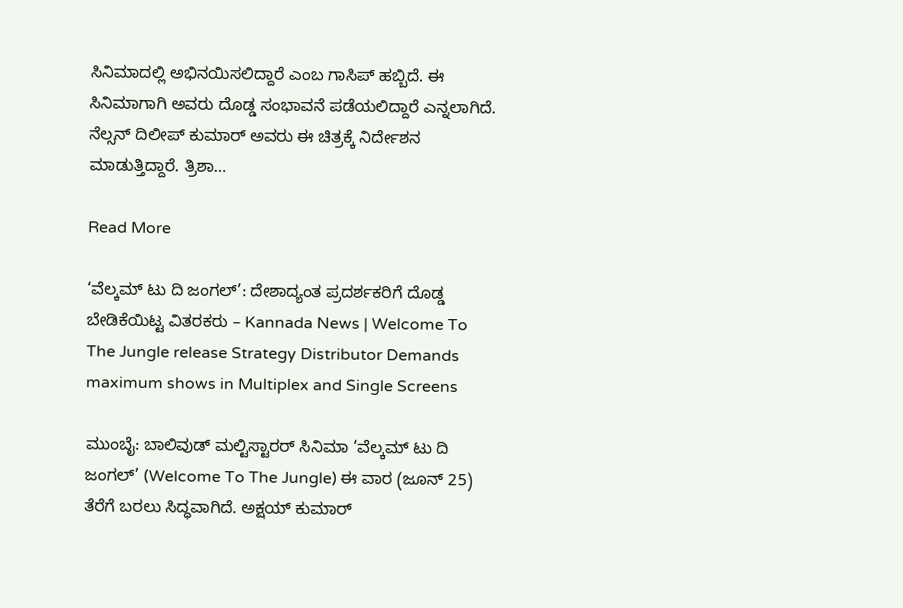ಸಿನಿಮಾದಲ್ಲಿ ಅಭಿನಯಿಸಲಿದ್ದಾರೆ ಎಂಬ ಗಾಸಿಪ್ ಹಬ್ಬಿದೆ. ಈ ಸಿನಿಮಾಗಾಗಿ ಅವರು ದೊಡ್ಡ ಸಂಭಾವನೆ ಪಡೆಯಲಿದ್ದಾರೆ ಎನ್ನಲಾಗಿದೆ. ನೆಲ್ಸನ್ ದಿಲೀಪ್ ಕುಮಾರ್ ಅವರು ಈ ಚಿತ್ರಕ್ಕೆ ನಿರ್ದೇಶನ ಮಾಡುತ್ತಿದ್ದಾರೆ. ತ್ರಿಶಾ…

Read More

‘ವೆಲ್ಕಮ್ ಟು ದಿ ಜಂಗಲ್’: ದೇಶಾದ್ಯಂತ ಪ್ರದರ್ಶಕರಿಗೆ ದೊಡ್ಡ ಬೇಡಿಕೆಯಿಟ್ಟ ವಿತರಕರು – Kannada News | Welcome To The Jungle release Strategy Distributor Demands maximum shows in Multiplex and Single Screens

ಮುಂಬೈ: ಬಾಲಿವುಡ್ ಮಲ್ಟಿಸ್ಟಾರರ್ ಸಿನಿಮಾ ‘ವೆಲ್ಕಮ್ ಟು ದಿ ಜಂಗಲ್’ (Welcome To The Jungle) ಈ ವಾರ (ಜೂನ್ 25) ತೆರೆಗೆ ಬರಲು ಸಿದ್ಧವಾಗಿದೆ. ಅಕ್ಷಯ್ ಕುಮಾರ್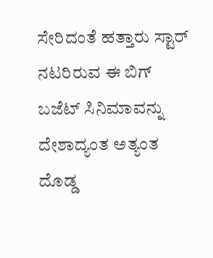ಸೇರಿದಂತೆ ಹತ್ತಾರು ಸ್ಟಾರ್ ನಟರಿರುವ ಈ ಬಿಗ್ ಬಜೆಟ್ ಸಿನಿಮಾವನ್ನು ದೇಶಾದ್ಯಂತ ಅತ್ಯಂತ ದೊಡ್ಡ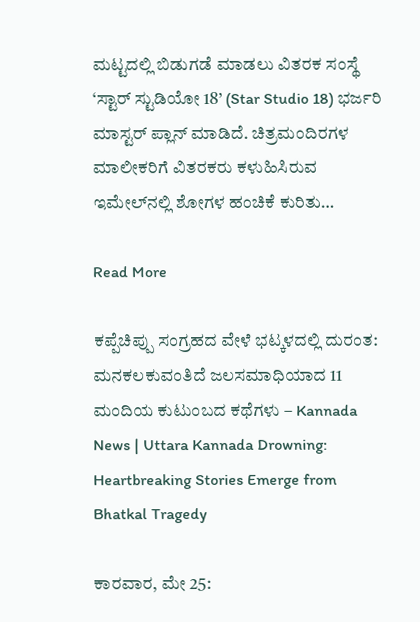ಮಟ್ಟದಲ್ಲಿ ಬಿಡುಗಡೆ ಮಾಡಲು ವಿತರಕ ಸಂಸ್ಥೆ ‘ಸ್ಟಾರ್ ಸ್ಟುಡಿಯೋ 18’ (Star Studio 18) ಭರ್ಜರಿ ಮಾಸ್ಟರ್ ಪ್ಲಾನ್ ಮಾಡಿದೆ. ಚಿತ್ರಮಂದಿರಗಳ ಮಾಲೀಕರಿಗೆ ವಿತರಕರು ಕಳುಹಿಸಿರುವ ಇಮೇಲ್‌ನಲ್ಲಿ ಶೋಗಳ ಹಂಚಿಕೆ ಕುರಿತು…

Read More

ಕಪ್ಪೆಚಿಪ್ಪು ಸಂಗ್ರಹದ ವೇಳೆ ಭಟ್ಕಳದಲ್ಲಿ ದುರಂತ: ಮನಕಲಕುವಂತಿದೆ ಜಲಸಮಾಧಿಯಾದ 11 ಮಂದಿಯ ಕುಟುಂಬದ ಕಥೆಗಳು – Kannada News | Uttara Kannada Drowning: Heartbreaking Stories Emerge from Bhatkal Tragedy

ಕಾರವಾರ, ಮೇ 25: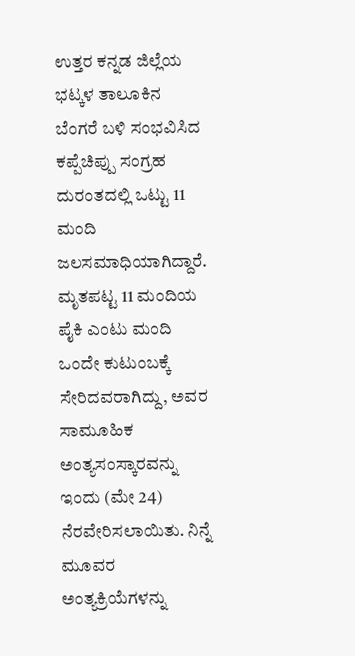ಉತ್ತರ ಕನ್ನಡ ಜಿಲ್ಲೆಯ ಭಟ್ಕಳ ತಾಲೂಕಿನ ಬೆಂಗರೆ ಬಳಿ ಸಂಭವಿಸಿದ ಕಪ್ಪೆಚಿಪ್ಪು ಸಂಗ್ರಹ ದುರಂತದಲ್ಲಿ ಒಟ್ಟು 11 ಮಂದಿ ಜಲಸಮಾಧಿಯಾಗಿದ್ದಾರೆ. ಮೃತಪಟ್ಟ 11 ಮಂದಿಯ ಪೈಕಿ ಎಂಟು ಮಂದಿ ಒಂದೇ ಕುಟುಂಬಕ್ಕೆ ಸೇರಿದವರಾಗಿದ್ದು, ಅವರ ಸಾಮೂಹಿಕ ಅಂತ್ಯಸಂಸ್ಕಾರವನ್ನು ಇಂದು (ಮೇ 24) ನೆರವೇರಿಸಲಾಯಿತು. ನಿನ್ನೆ ಮೂವರ ಅಂತ್ಯಕ್ರಿಯೆಗಳನ್ನು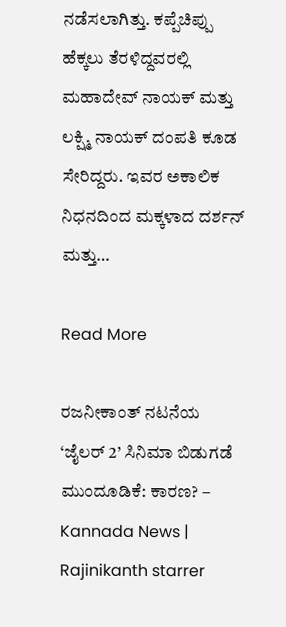ನಡೆಸಲಾಗಿತ್ತು. ಕಪ್ಪೆಚಿಪ್ಪು ಹೆಕ್ಕಲು ತೆರಳಿದ್ದವರಲ್ಲಿ ಮಹಾದೇವ್ ನಾಯಕ್ ಮತ್ತು ಲಕ್ಷ್ಮಿ ನಾಯಕ್ ದಂಪತಿ ಕೂಡ ಸೇರಿದ್ದರು. ಇವರ ಅಕಾಲಿಕ ನಿಧನದಿಂದ ಮಕ್ಕಳಾದ ದರ್ಶನ್ ಮತ್ತು…

Read More

ರಜನೀಕಾಂತ್ ನಟನೆಯ ‘ಜೈಲರ್ 2’ ಸಿನಿಮಾ ಬಿಡುಗಡೆ ಮುಂದೂಡಿಕೆ: ಕಾರಣ? – Kannada News | Rajinikanth starrer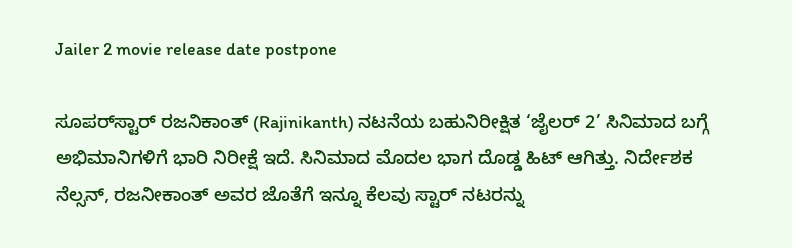Jailer 2 movie release date postpone

ಸೂಪರ್‌ಸ್ಟಾರ್ ರಜನಿಕಾಂತ್ (Rajinikanth) ನಟನೆಯ ಬಹುನಿರೀಕ್ಷಿತ ‘ಜೈಲರ್ 2’ ಸಿನಿಮಾದ ಬಗ್ಗೆ ಅಭಿಮಾನಿಗಳಿಗೆ ಭಾರಿ ನಿರೀಕ್ಷೆ ಇದೆ. ಸಿನಿಮಾದ ಮೊದಲ ಭಾಗ ದೊಡ್ಡ ಹಿಟ್ ಆಗಿತ್ತು. ನಿರ್ದೇಶಕ ನೆಲ್ಸನ್, ರಜನೀಕಾಂತ್ ಅವರ ಜೊತೆಗೆ ಇನ್ನೂ ಕೆಲವು ಸ್ಟಾರ್ ನಟರನ್ನು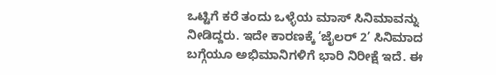ಒಟ್ಟಿಗೆ ಕರೆ ತಂದು ಒಳ್ಳೆಯ ಮಾಸ್ ಸಿನಿಮಾವನ್ನು ನೀಡಿದ್ದರು. ಇದೇ ಕಾರಣಕ್ಕೆ ‘ಜೈಲರ್ 2’ ಸಿನಿಮಾದ ಬಗ್ಗೆಯೂ ಅಭಿಮಾನಿಗಳಿಗೆ ಭಾರಿ ನಿರೀಕ್ಷೆ ಇದೆ. ಈ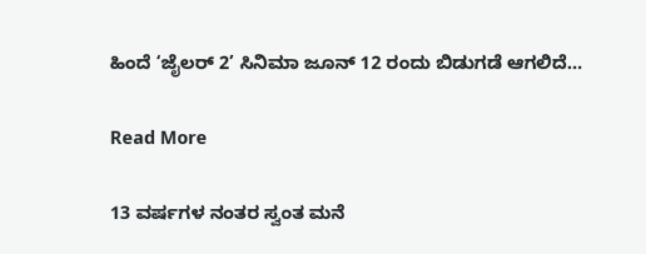ಹಿಂದೆ ‘ಜೈಲರ್ 2’ ಸಿನಿಮಾ ಜೂನ್ 12 ರಂದು ಬಿಡುಗಡೆ ಆಗಲಿದೆ…

Read More

13 ವರ್ಷಗಳ ನಂತರ ಸ್ವಂತ ಮನೆ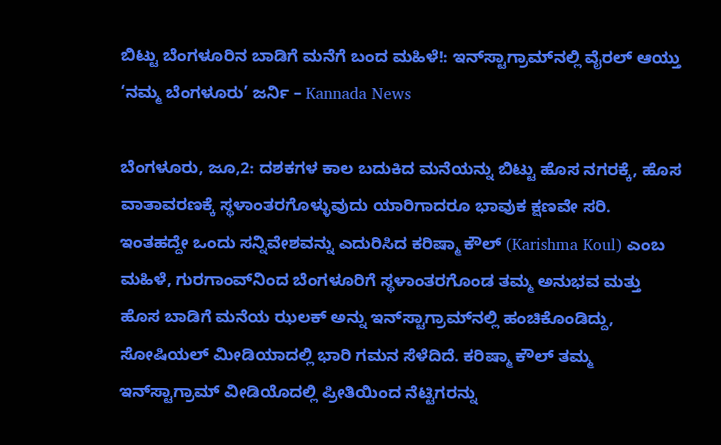ಬಿಟ್ಟು ಬೆಂಗಳೂರಿನ ಬಾಡಿಗೆ ಮನೆಗೆ ಬಂದ ಮಹಿಳೆ!: ಇನ್‌ಸ್ಟಾಗ್ರಾಮ್‌ನಲ್ಲಿ ವೈರಲ್ ಆಯ್ತು ‘ನಮ್ಮ ಬೆಂಗಳೂರು’ ಜರ್ನಿ – Kannada News

ಬೆಂಗಳೂರು, ಜೂ,2: ದಶಕಗಳ ಕಾಲ ಬದುಕಿದ ಮನೆಯನ್ನು ಬಿಟ್ಟು ಹೊಸ ನಗರಕ್ಕೆ, ಹೊಸ ವಾತಾವರಣಕ್ಕೆ ಸ್ಥಳಾಂತರಗೊಳ್ಳುವುದು ಯಾರಿಗಾದರೂ ಭಾವುಕ ಕ್ಷಣವೇ ಸರಿ. ಇಂತಹದ್ದೇ ಒಂದು ಸನ್ನಿವೇಶವನ್ನು ಎದುರಿಸಿದ ಕರಿಷ್ಮಾ ಕೌಲ್ (Karishma Koul) ಎಂಬ ಮಹಿಳೆ, ಗುರಗಾಂವ್‌ನಿಂದ ಬೆಂಗಳೂರಿಗೆ ಸ್ಥಳಾಂತರಗೊಂಡ ತಮ್ಮ ಅನುಭವ ಮತ್ತು ಹೊಸ ಬಾಡಿಗೆ ಮನೆಯ ಝಲಕ್ ಅನ್ನು ಇನ್‌ಸ್ಟಾಗ್ರಾಮ್‌ನಲ್ಲಿ ಹಂಚಿಕೊಂಡಿದ್ದು, ಸೋಷಿಯಲ್ ಮೀಡಿಯಾದಲ್ಲಿ ಭಾರಿ ಗಮನ ಸೆಳೆದಿದೆ. ಕರಿಷ್ಮಾ ಕೌಲ್ ತಮ್ಮ ಇನ್‌ಸ್ಟಾಗ್ರಾಮ್ ವೀಡಿಯೊದಲ್ಲಿ ಪ್ರೀತಿಯಿಂದ ನೆಟ್ಟಿಗರನ್ನು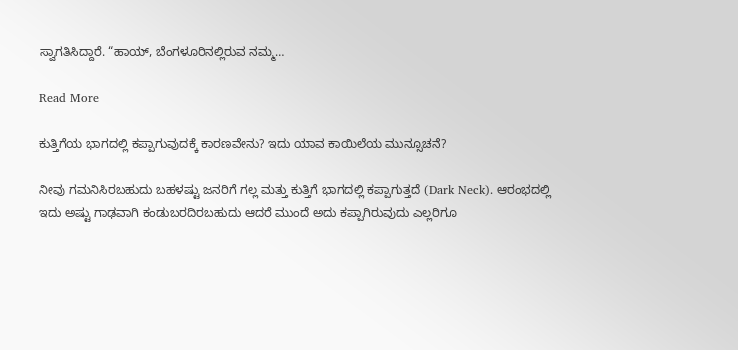ಸ್ವಾಗತಿಸಿದ್ದಾರೆ. “ಹಾಯ್, ಬೆಂಗಳೂರಿನಲ್ಲಿರುವ ನಮ್ಮ…

Read More

ಕುತ್ತಿಗೆಯ ಭಾಗದಲ್ಲಿ ಕಪ್ಪಾಗುವುದಕ್ಕೆ ಕಾರಣವೇನು? ಇದು ಯಾವ ಕಾಯಿಲೆಯ ಮುನ್ಸೂಚನೆ?

ನೀವು ಗಮನಿಸಿರಬಹುದು ಬಹಳಷ್ಟು ಜನರಿಗೆ ಗಲ್ಲ ಮತ್ತು ಕುತ್ತಿಗೆ ಭಾಗದಲ್ಲಿ ಕಪ್ಪಾಗುತ್ತದೆ (Dark Neck). ಆರಂಭದಲ್ಲಿ ಇದು ಅಷ್ಟು ಗಾಢವಾಗಿ ಕಂಡುಬರದಿರಬಹುದು ಆದರೆ ಮುಂದೆ ಅದು ಕಪ್ಪಾಗಿರುವುದು ಎಲ್ಲರಿಗೂ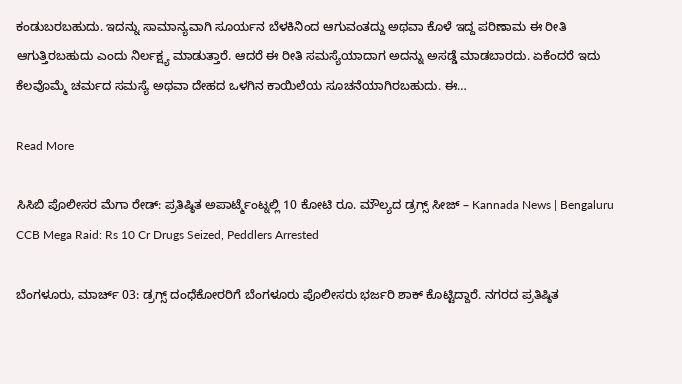ಕಂಡುಬರಬಹುದು. ಇದನ್ನು ಸಾಮಾನ್ಯವಾಗಿ ಸೂರ್ಯನ ಬೆಳಕಿನಿಂದ ಆಗುವಂತದ್ದು ಅಥವಾ ಕೊಳೆ ಇದ್ದ ಪರಿಣಾಮ ಈ ರೀತಿ ಆಗುತ್ತಿರಬಹುದು ಎಂದು ನಿರ್ಲಕ್ಷ್ಯ ಮಾಡುತ್ತಾರೆ. ಆದರೆ ಈ ರೀತಿ ಸಮಸ್ಯೆಯಾದಾಗ ಅದನ್ನು ಅಸಡ್ಡೆ ಮಾಡಬಾರದು. ಏಕೆಂದರೆ ಇದು ಕೆಲವೊಮ್ಮೆ ಚರ್ಮದ ಸಮಸ್ಯೆ ಅಥವಾ ದೇಹದ ಒಳಗಿನ ಕಾಯಿಲೆಯ ಸೂಚನೆಯಾಗಿರಬಹುದು. ಈ…

Read More

ಸಿಸಿಬಿ ಪೊಲೀಸರ ಮೆಗಾ ರೇಡ್: ಪ್ರತಿಷ್ಠಿತ ಅಪಾರ್ಟ್ಮೆಂಟ್ನಲ್ಲಿ 10 ಕೋಟಿ ರೂ. ಮೌಲ್ಯದ ಡ್ರಗ್ಸ್ ಸೀಜ್ – Kannada News | Bengaluru CCB Mega Raid: Rs 10 Cr Drugs Seized, Peddlers Arrested

ಬೆಂಗಳೂರು, ಮಾರ್ಚ್ 03: ಡ್ರಗ್ಸ್ ದಂಧೆಕೋರರಿಗೆ ಬೆಂಗಳೂರು ಪೊಲೀಸರು ಭರ್ಜರಿ ಶಾಕ್ ಕೊಟ್ಟಿದ್ದಾರೆ. ನಗರದ ಪ್ರತಿಷ್ಠಿತ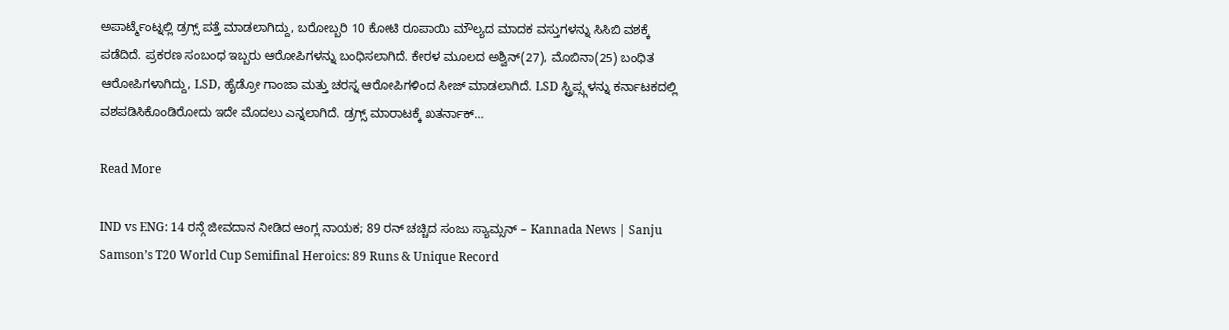ಅಪಾರ್ಟ್ಮೆಂಟ್ನಲ್ಲಿ ಡ್ರಗ್ಸ್ ಪತ್ತೆ ಮಾಡಲಾಗಿದ್ದು, ಬರೋಬ್ಬರಿ 10 ಕೋಟಿ ರೂಪಾಯಿ ಮೌಲ್ಯದ ಮಾದಕ ವಸ್ತುಗಳನ್ನು ಸಿಸಿಬಿ ವಶಕ್ಕೆ ಪಡೆದಿದೆ. ಪ್ರಕರಣ ಸಂಬಂಧ ಇಬ್ಬರು ಆರೋಪಿಗಳನ್ನು ಬಂಧಿಸಲಾಗಿದೆ. ಕೇರಳ ಮೂಲದ ಅಶ್ವಿನ್(27), ಮೊಬಿನಾ(25) ಬಂಧಿತ ಆರೋಪಿಗಳಾಗಿದ್ದು, LSD, ಹೈಡ್ರೋ ಗಾಂಜಾ ಮತ್ತು ಚರಸ್ನ ಆರೋಪಿಗಳಿಂದ ಸೀಜ್ ಮಾಡಲಾಗಿದೆ. LSD ಸ್ಟ್ರಿಪ್ಸ್ಗಳನ್ನು ಕರ್ನಾಟಕದಲ್ಲಿ ವಶಪಡಿಸಿಕೊಂಡಿರೋದು ಇದೇ ಮೊದಲು ಎನ್ನಲಾಗಿದೆ. ಡ್ರಗ್ಸ್ ಮಾರಾಟಕ್ಕೆ ಖತರ್ನಾಕ್…

Read More

IND vs ENG: 14 ರನ್ಗೆ ಜೀವದಾನ ನೀಡಿದ ಆಂಗ್ಲ ನಾಯಕ; 89 ರನ್ ಚಚ್ಚಿದ ಸಂಜು ಸ್ಯಾಮ್ಸನ್ – Kannada News | Sanju Samson’s T20 World Cup Semifinal Heroics: 89 Runs & Unique Record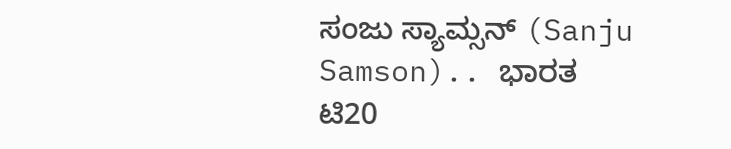ಸಂಜು ಸ್ಯಾಮ್ಸನ್ (Sanju Samson).. ಭಾರತ ಟಿ20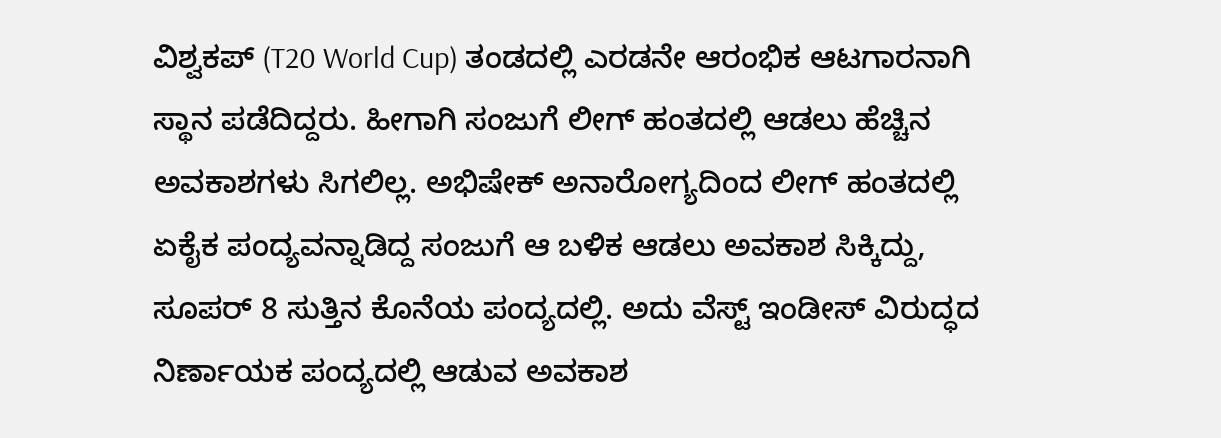ವಿಶ್ವಕಪ್ (T20 World Cup) ತಂಡದಲ್ಲಿ ಎರಡನೇ ಆರಂಭಿಕ ಆಟಗಾರನಾಗಿ ಸ್ಥಾನ ಪಡೆದಿದ್ದರು. ಹೀಗಾಗಿ ಸಂಜುಗೆ ಲೀಗ್ ಹಂತದಲ್ಲಿ ಆಡಲು ಹೆಚ್ಚಿನ ಅವಕಾಶಗಳು ಸಿಗಲಿಲ್ಲ. ಅಭಿಷೇಕ್ ಅನಾರೋಗ್ಯದಿಂದ ಲೀಗ್ ಹಂತದಲ್ಲಿ ಏಕೈಕ ಪಂದ್ಯವನ್ನಾಡಿದ್ದ ಸಂಜುಗೆ ಆ ಬಳಿಕ ಆಡಲು ಅವಕಾಶ ಸಿಕ್ಕಿದ್ದು, ಸೂಪರ್ 8 ಸುತ್ತಿನ ಕೊನೆಯ ಪಂದ್ಯದಲ್ಲಿ. ಅದು ವೆಸ್ಟ್ ಇಂಡೀಸ್ ವಿರುದ್ಧದ ನಿರ್ಣಾಯಕ ಪಂದ್ಯದಲ್ಲಿ ಆಡುವ ಅವಕಾಶ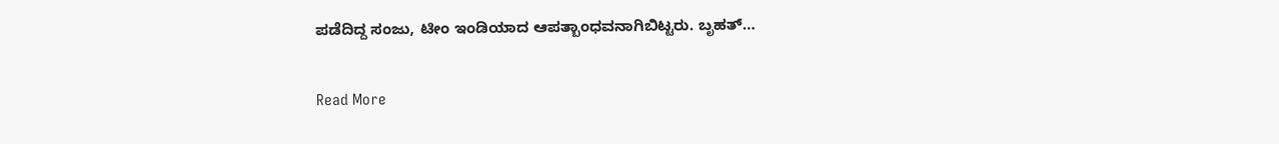ಪಡೆದಿದ್ದ ಸಂಜು, ಟೀಂ ಇಂಡಿಯಾದ ಆಪತ್ಬಾಂಧವನಾಗಿಬಿಟ್ಟರು. ಬೃಹತ್…

Read More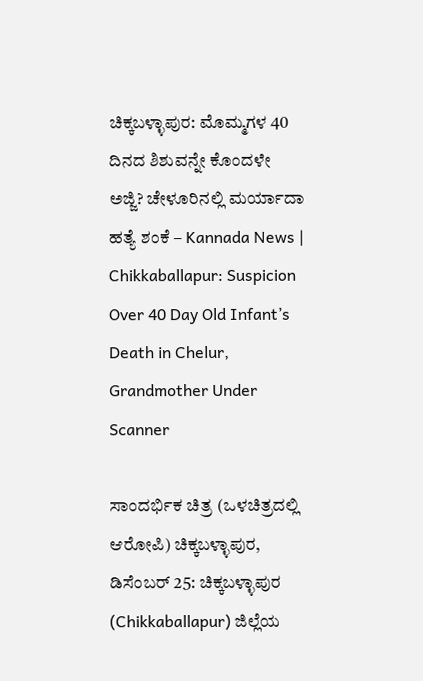ಚಿಕ್ಕಬಳ್ಳಾಪುರ: ಮೊಮ್ಮಗಳ 40 ದಿನದ ಶಿಶುವನ್ನೇ ಕೊಂದಳೇ ಅಜ್ಜಿ? ಚೇಳೂರಿನಲ್ಲಿ ಮರ್ಯಾದಾ ಹತ್ಯೆ ಶಂಕೆ – Kannada News | Chikkaballapur: Suspicion Over 40 Day Old Infant’s Death in Chelur, Grandmother Under Scanner

ಸಾಂದರ್ಭಿಕ ಚಿತ್ರ (ಒಳಚಿತ್ರದಲ್ಲಿ ಆರೋಪಿ) ಚಿಕ್ಕಬಳ್ಳಾಪುರ, ಡಿಸೆಂಬರ್ 25: ಚಿಕ್ಕಬಳ್ಳಾಪುರ (Chikkaballapur) ಜಿಲ್ಲೆಯ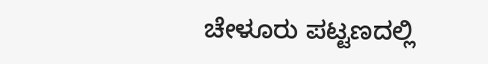ಚೇಳೂರು ಪಟ್ಟಣದಲ್ಲಿ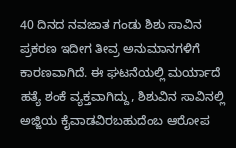40 ದಿನದ ನವಜಾತ ಗಂಡು ಶಿಶು ಸಾವಿನ ಪ್ರಕರಣ ಇದೀಗ ತೀವ್ರ ಅನುಮಾನಗಳಿಗೆ ಕಾರಣವಾಗಿದೆ. ಈ ಘಟನೆಯಲ್ಲಿ ಮರ್ಯಾದೆ ಹತ್ಯೆ ಶಂಕೆ ವ್ಯಕ್ತವಾಗಿದ್ದು, ಶಿಶುವಿನ ಸಾವಿನಲ್ಲಿ ಅಜ್ಜಿಯ ಕೈವಾಡವಿರಬಹುದೆಂಬ ಆರೋಪ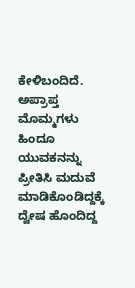ಕೇಳಿಬಂದಿದೆ. ಅಪ್ರಾಪ್ತ ಮೊಮ್ಮಗಳು ಹಿಂದೂ ಯುವಕನನ್ನು ಪ್ರೀತಿಸಿ ಮದುವೆ ಮಾಡಿಕೊಂಡಿದ್ದಕ್ಕೆ ದ್ವೇಷ ಹೊಂದಿದ್ದ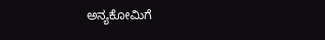ಅನ್ಯಕೋಮಿಗೆ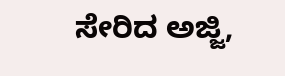ಸೇರಿದ ಅಜ್ಜಿ,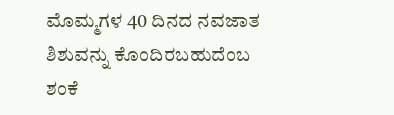ಮೊಮ್ಮಗಳ 40 ದಿನದ ನವಜಾತ ಶಿಶುವನ್ನು ಕೊಂದಿರಬಹುದೆಂಬ ಶಂಕೆ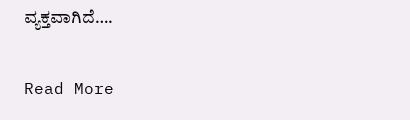ವ್ಯಕ್ತವಾಗಿದೆ….

Read More